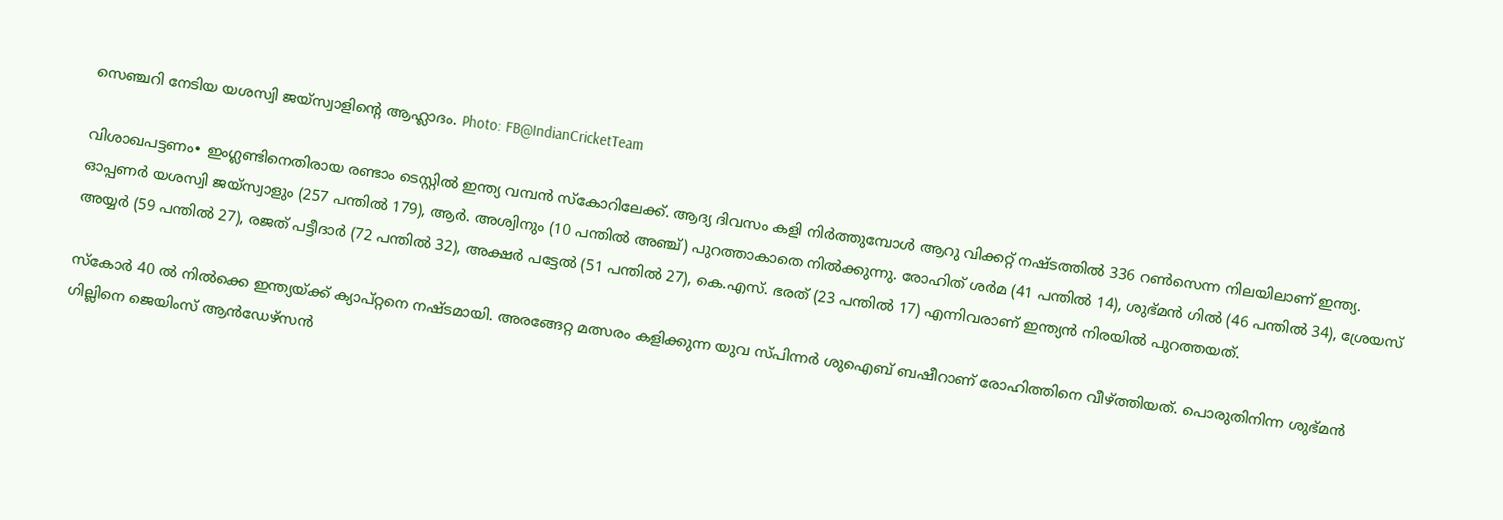സെഞ്ചറി നേടിയ യശസ്വി ജയ്സ്വാളിന്റെ ആഹ്ലാദം. Photo: FB@IndianCricketTeam

വിശാഖപട്ടണം∙ ഇംഗ്ലണ്ടിനെതിരായ രണ്ടാം ടെസ്റ്റിൽ ഇന്ത്യ വമ്പൻ സ്കോറിലേക്ക്. ആദ്യ ദിവസം കളി നിർത്തുമ്പോൾ ആറു വിക്കറ്റ് നഷ്ടത്തിൽ 336 റൺസെന്ന നിലയിലാണ് ഇന്ത്യ. ഓപ്പണർ യശസ്വി ജയ്സ്വാളും (257 പന്തിൽ 179), ആർ. അശ്വിനും (10 പന്തിൽ അഞ്ച്) പുറത്താകാതെ നിൽക്കുന്നു. രോഹിത് ശർമ (41 പന്തിൽ 14), ശുഭ്മൻ ഗിൽ (46 പന്തിൽ 34), ശ്രേയസ് അയ്യർ (59 പന്തിൽ 27), രജത് പട്ടീദാര്‍ (72 പന്തിൽ 32), അക്ഷർ‌ പട്ടേൽ (51 പന്തിൽ 27), കെ.എസ്. ഭരത് (23 പന്തിൽ 17) എന്നിവരാണ് ഇന്ത്യൻ നിരയിൽ പുറത്തയത്.

സ്കോർ 40 ൽ നിൽക്കെ ഇന്ത്യയ്ക്ക് ക്യാപ്റ്റനെ നഷ്ടമായി. അരങ്ങേറ്റ മത്സരം കളിക്കുന്ന യുവ സ്പിന്നർ ശുഐബ് ബഷീറാണ് രോഹിത്തിനെ വീഴ്ത്തിയത്. പൊരുതിനിന്ന ശുഭ്മൻ ഗില്ലിനെ ജെയിംസ് ആൻ‍ഡേഴ്സൻ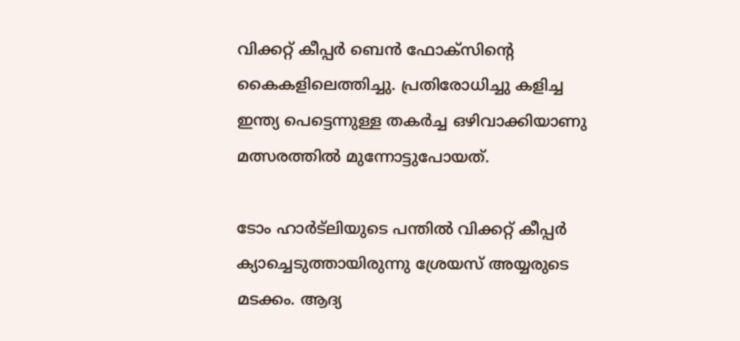വിക്കറ്റ് കീപ്പർ ബെൻ ഫോക്സിന്റെ കൈകളിലെത്തിച്ചു. പ്രതിരോധിച്ചു കളിച്ച ഇന്ത്യ പെട്ടെന്നുള്ള തകർച്ച ഒഴിവാക്കിയാണു മത്സരത്തിൽ മുന്നോട്ടുപോയത്.

ടോം ഹാർട്‍ലിയുടെ പന്തിൽ വിക്കറ്റ് കീപ്പർ ക്യാച്ചെടുത്തായിരുന്നു ശ്രേയസ് അയ്യരുടെ മടക്കം. ആദ്യ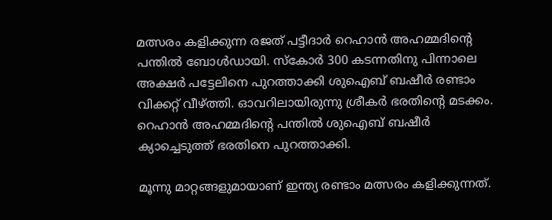മത്സരം കളിക്കുന്ന രജത് പട്ടീദാർ റെഹാൻ അഹമ്മദിന്റെ പന്തിൽ ബോൾഡായി. സ്കോർ 300 കടന്നതിനു പിന്നാലെ അക്ഷര്‍ പട്ടേലിനെ പുറത്താക്കി ശുഐബ് ബഷീർ രണ്ടാം വിക്കറ്റ് വീഴ്ത്തി. ഓവറിലായിരുന്നു ശ്രീകർ ഭരതിന്റെ മടക്കം. റെഹാൻ അഹമ്മദിന്റെ പന്തിൽ ശുഐബ് ബഷീർ‍ ക്യാച്ചെടുത്ത് ഭരതിനെ പുറത്താക്കി.

മൂന്നു മാറ്റങ്ങളുമായാണ് ഇന്ത്യ രണ്ടാം മത്സരം കളിക്കുന്നത്.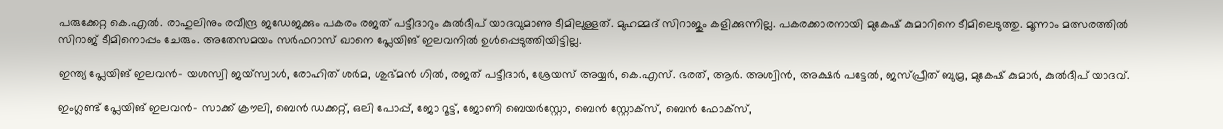പരുക്കേറ്റ കെ.എൽ. രാഹുലിനും രവീന്ദ്ര ജഡേജക്കും പകരം രജത് പട്ടീദാറും കുൽദീപ് യാദവുമാണു ടീമിലുള്ളത്. മുഹമ്മദ് സിറാജും കളിക്കുന്നില്ല. പകരക്കാരനായി മുകേഷ് കുമാറിനെ ടീമിലെടുത്തു. മൂന്നാം മത്സരത്തിൽ സിറാജ് ടീമിനൊപ്പം ചേരും. അതേസമയം സർഫറാസ് ഖാനെ പ്ലേയിങ് ഇലവനിൽ ഉൾപ്പെടുത്തിയിട്ടില്ല.

ഇന്ത്യ പ്ലേയിങ് ഇലവൻ– യശസ്വി ജയ്സ്വാൾ, രോഹിത് ശർമ, ശുഭ്മൻ ഗിൽ, രജത് പട്ടീദാർ, ശ്രേയസ് അയ്യർ, കെ.എസ്. ഭരത്, ആർ. അശ്വിൻ, അക്ഷർ പട്ടേൽ, ജസ്പ്രീത് ബുമ്ര, മുകേഷ് കുമാർ, കുൽദീപ് യാദവ്.

ഇംഗ്ലണ്ട് പ്ലേയിങ് ഇലവൻ– സാക്ക് ക്രൗലി, ബെൻ ഡക്കറ്റ്, ഒലി പോപ്പ്, ജോ റൂട്ട്, ജോണി ബെയർസ്റ്റോ, ബെന്‍ സ്റ്റോക്സ്, ബെൻ ഫോക്സ്,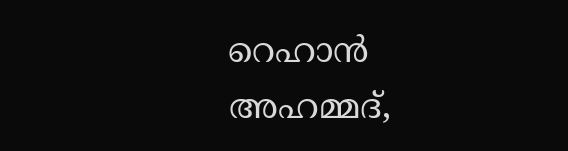റെഹാൻ അഹമ്മദ്,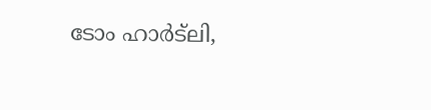ടോം ഹാർട്‍ലി,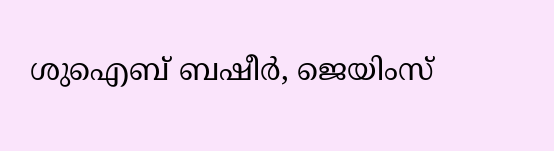ശുഐബ് ബഷീർ, ജെയിംസ്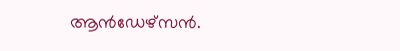ആൻഡേഴ്സൻ.